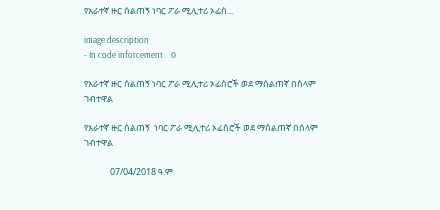የአራተኛ ዙር ሰልጠኝ ነባር ፖራ ሚሊተሪ ኦፊሰ...

image description
- In code inforcement    0

የአራተኛ ዙር ሰልጠኝ ነባር ፖራ ሚሊተሪ ኦፊሰሮች ወደ ማሰልጠኛ በሰላም ገብተዋል

የአራተኛ ዙር ሰልጠኝ  ነባር ፖራ ሚሊተሪ ኦፊሰሮች ወደ ማሰልጠኛ በሰላም ገብተዋል

             07/04/2018 ዓ.ም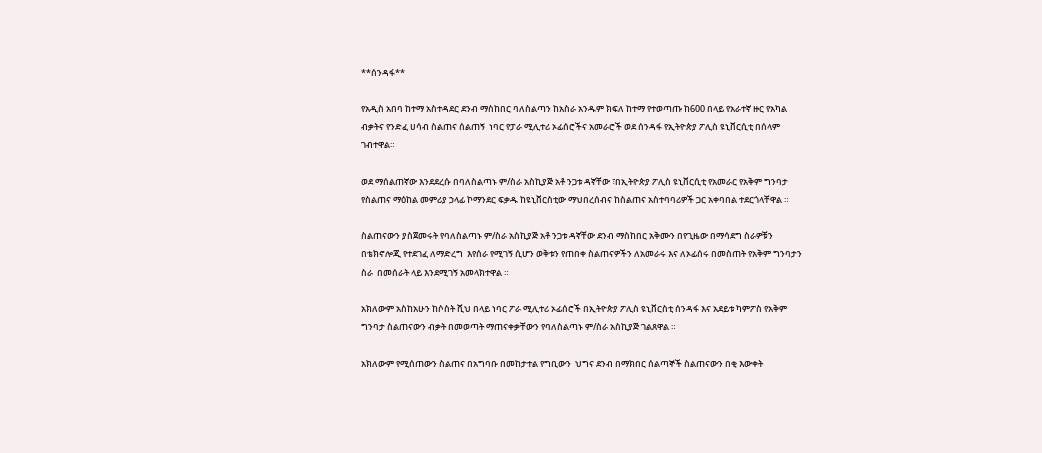**ሰንዳፋ**

የአዲስ አበባ ከተማ አስተዳደር ደንብ ማስከበር ባለስልጣን ከአስራ አንዱም ክፍለ ከተማ የተወጣጡ ከ600 በላይ የአራተኛ ዙር የአካል ብቃትና የንድፈ ሀሳብ ስልጠና ሰልጠኝ  ነባር የፓራ ሚሊተሪ ኦፊሰሮችና አመራሮች ወደ ሰንዳፋ የኢትዮጵያ ፖሊስ ዩኒቨርሲቲ በሰላም ገብተዋል።

ወደ ማሰልጠኛው እንደደረሱ በባለስልጣኑ ም/ስራ አስኪያጅ አቶ ንጋቱ ዳኛቸው ፣በኢትዮጵያ ፖሊስ ዩኒቨርሲቲ የአመራር የአቅም ግንባታ የስልጠና ማዕከል መምሪያ ኃላፊ ኮማንደር ፍቃዱ ከዩኒቨርስቲው ማህበረሰብና ከስልጠና አስተባባሪዎች ጋር አቀባበል ተደርጎላቸዋል ።

ስልጠናውን ያስጀመሩት የባለስልጣኑ ም/ስራ አስኪያጅ አቶ ንጋቱ ዳኛቸው ደንብ ማስከበር አቅሙን በየጊዜው በማሳደግ ስራዎቹን በቴክኖሎጂ የተደገፈ ለማድረግ  እየሰራ የሚገኝ ሲሆን ወቅቱን የጠበቀ ስልጠናዎችን ለአመራሩ እና ለኦፊሰሩ በመስጠት የአቅም ግንባታን ስራ  በመሰራት ላይ እንደሚገኝ አመላክተዋል ።

አክለውም አስከአሁን ከሶስት ሺህ በላይ ነባር ፖራ ሚሊተሪ ኦፊሰሮች በኢትዮጵያ ፖሊስ ዩኒቨርስቲ ሰንዳፋ እና አደይቱ ካምፖስ የአቅም ግንባታ ስልጠናውን ብቃት በመወጣት ማጠናቀቃቸውን የባለስልጣኑ ም/ስራ አስኪያጅ ገልጸዋል ።

አክለውም የሚሰጠውን ስልጠና በአግባቡ በመከታተል የግቢውን  ህግና ደንብ በማክበር ሰልጣኞች ስልጠናውን በቂ እውቀት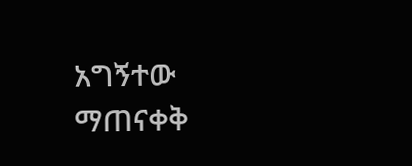አግኝተው ማጠናቀቅ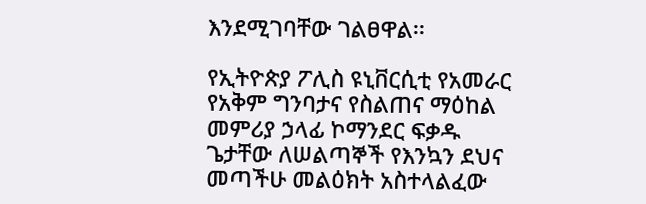እንደሚገባቸው ገልፀዋል፡፡

የኢትዮጵያ ፖሊስ ዩኒቨርሲቲ የአመራር የአቅም ግንባታና የስልጠና ማዕከል መምሪያ ኃላፊ ኮማንደር ፍቃዱ ጌታቸው ለሠልጣኞች የእንኳን ደህና መጣችሁ መልዕክት አስተላልፈው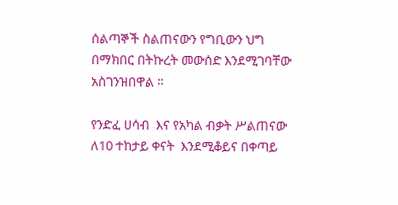ሰልጣኞች ስልጠናውን የግቢውን ህግ በማክበር በትኩረት መውሰድ እንደሚገባቸው አስገንዝበዋል ።

የንድፈ ሀሳብ  እና የአካል ብቃት ሥልጠናው ለ10 ተከታይ ቀናት  እንደሚቆይና በቀጣይ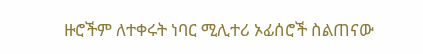ዙሮችም ለተቀሩት ነባር ሚሊተሪ ኦፊሰሮች ስልጠናው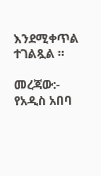እንደሚቀጥል ተገልጿል ።

መረጃው:- የአዲስ አበባ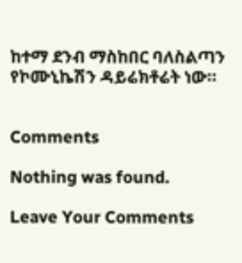ከተማ ደንብ ማስከበር ባለስልጣን የኮሙኒኬሽን ዳይሬክቶሬት ነው።


Comments

Nothing was found.

Leave Your Comments